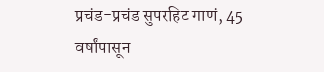प्रचंड-प्रचंड सुपरहिट गाणं, 45 वर्षांपासून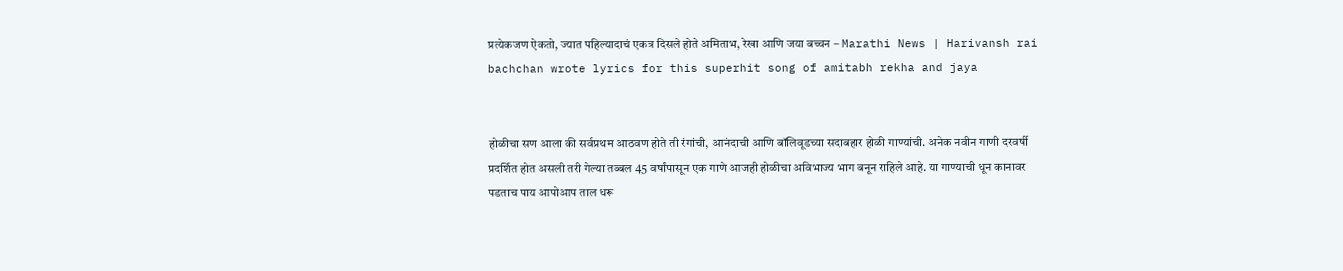प्रत्येकजण ऐकतो, ज्यात पहिल्यादाचं एकत्र दिसले होते अमिताभ, रेखा आणि जया बच्चन – Marathi News | Harivansh rai bachchan wrote lyrics for this superhit song of amitabh rekha and jaya


होळीचा सण आला की सर्वप्रथम आठवण होते ती रंगांची, आनंदाची आणि बॉलिवूडच्या सदाबहार होळी गाण्यांची. अनेक नवीन गाणी दरवर्षी प्रदर्शित होत असली तरी गेल्या तब्बल 45 वर्षांपासून एक गाणे आजही होळीचा अविभाज्य भाग बनून राहिले आहे. या गाण्याची धून कानावर पडताच पाय आपोआप ताल धरू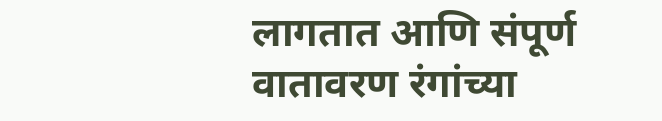लागतात आणि संपूर्ण वातावरण रंगांच्या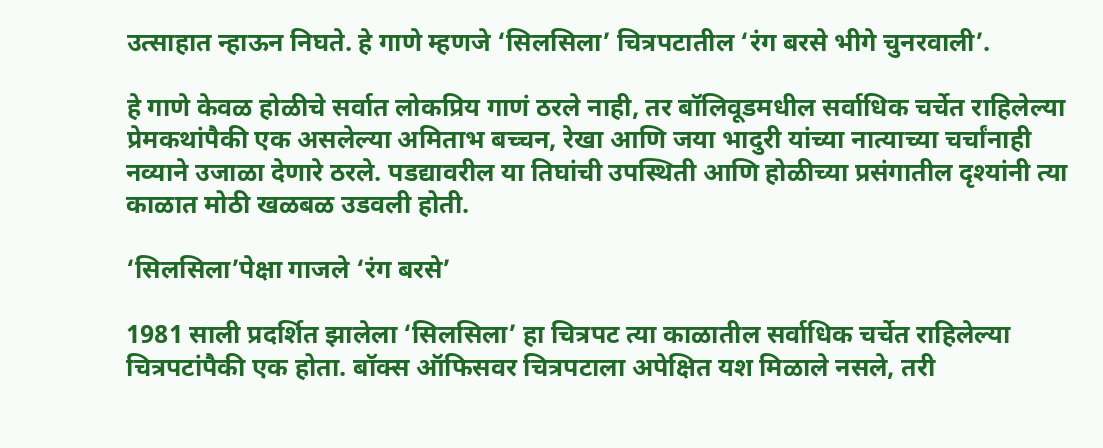उत्साहात न्हाऊन निघते. हे गाणे म्हणजे ‘सिलसिला’ चित्रपटातील ‘रंग बरसे भीगे चुनरवाली’.

हे गाणे केवळ होळीचे सर्वात लोकप्रिय गाणं ठरले नाही, तर बॉलिवूडमधील सर्वाधिक चर्चेत राहिलेल्या प्रेमकथांपैकी एक असलेल्या अमिताभ बच्चन, रेखा आणि जया भादुरी यांच्या नात्याच्या चर्चांनाही नव्याने उजाळा देणारे ठरले. पडद्यावरील या तिघांची उपस्थिती आणि होळीच्या प्रसंगातील दृश्यांनी त्या काळात मोठी खळबळ उडवली होती.

‘सिलसिला’पेक्षा गाजले ‘रंग बरसे’

1981 साली प्रदर्शित झालेला ‘सिलसिला’ हा चित्रपट त्या काळातील सर्वाधिक चर्चेत राहिलेल्या चित्रपटांपैकी एक होता. बॉक्स ऑफिसवर चित्रपटाला अपेक्षित यश मिळाले नसले, तरी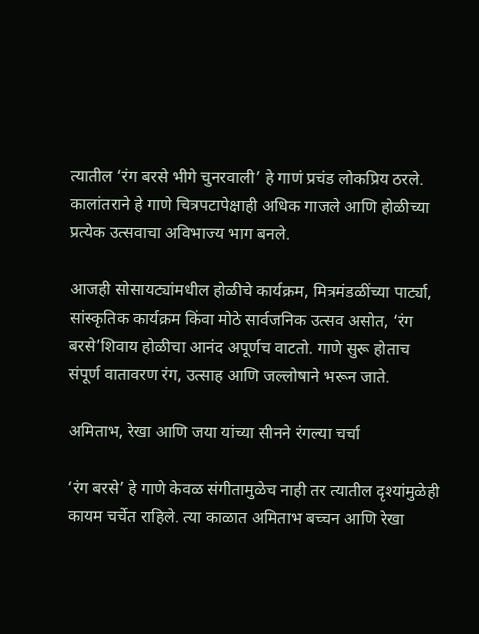त्यातील ‘रंग बरसे भीगे चुनरवाली’ हे गाणं प्रचंड लोकप्रिय ठरले. कालांतराने हे गाणे चित्रपटापेक्षाही अधिक गाजले आणि होळीच्या प्रत्येक उत्सवाचा अविभाज्य भाग बनले.

आजही सोसायट्यांमधील होळीचे कार्यक्रम, मित्रमंडळींच्या पार्ट्या, सांस्कृतिक कार्यक्रम किंवा मोठे सार्वजनिक उत्सव असोत, ‘रंग बरसे’शिवाय होळीचा आनंद अपूर्णच वाटतो. गाणे सुरू होताच संपूर्ण वातावरण रंग, उत्साह आणि जल्लोषाने भरून जाते.

अमिताभ, रेखा आणि जया यांच्या सीनने रंगल्या चर्चा

‘रंग बरसे’ हे गाणे केवळ संगीतामुळेच नाही तर त्यातील दृश्यांमुळेही कायम चर्चेत राहिले. त्या काळात अमिताभ बच्चन आणि रेखा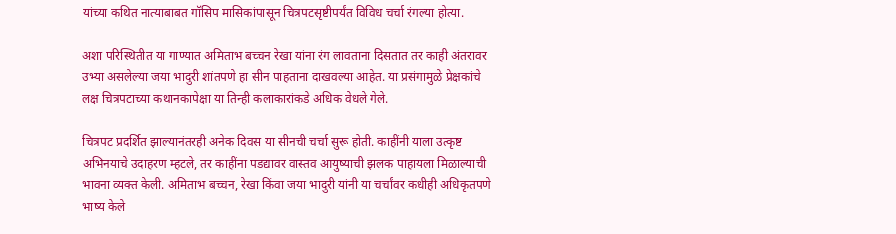यांच्या कथित नात्याबाबत गॉसिप मासिकांपासून चित्रपटसृष्टीपर्यंत विविध चर्चा रंगल्या होत्या.

अशा परिस्थितीत या गाण्यात अमिताभ बच्चन रेखा यांना रंग लावताना दिसतात तर काही अंतरावर उभ्या असलेल्या जया भादुरी शांतपणे हा सीन पाहताना दाखवल्या आहेत. या प्रसंगामुळे प्रेक्षकांचे लक्ष चित्रपटाच्या कथानकापेक्षा या तिन्ही कलाकारांकडे अधिक वेधले गेले.

चित्रपट प्रदर्शित झाल्यानंतरही अनेक दिवस या सीनची चर्चा सुरू होती. काहींनी याला उत्कृष्ट अभिनयाचे उदाहरण म्हटले, तर काहींना पडद्यावर वास्तव आयुष्याची झलक पाहायला मिळाल्याची भावना व्यक्त केली. अमिताभ बच्चन, रेखा किंवा जया भादुरी यांनी या चर्चांवर कधीही अधिकृतपणे भाष्य केले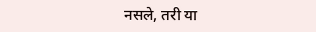नसले, तरी या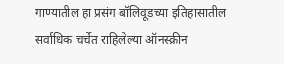गाण्यातील हा प्रसंग बॉलिवूडच्या इतिहासातील सर्वाधिक चर्चेत राहिलेल्या ऑनस्क्रीन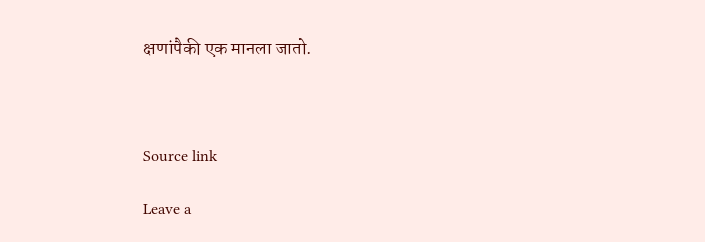क्षणांपैकी एक मानला जातो.



Source link

Leave a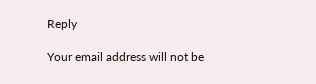Reply

Your email address will not be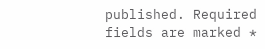published. Required fields are marked *